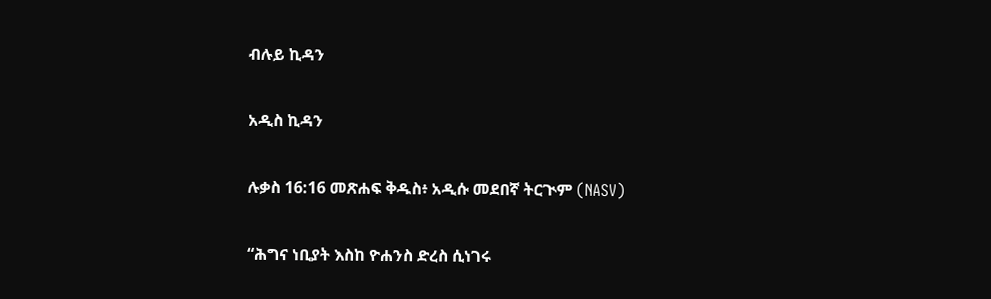ብሉይ ኪዳን

አዲስ ኪዳን

ሉቃስ 16:16 መጽሐፍ ቅዱስ፥ አዲሱ መደበኛ ትርጒም (NASV)

“ሕግና ነቢያት እስከ ዮሐንስ ድረስ ሲነገሩ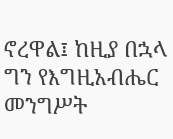ኖረዋል፤ ከዚያ በኋላ ግን የእግዚአብሔር መንግሥት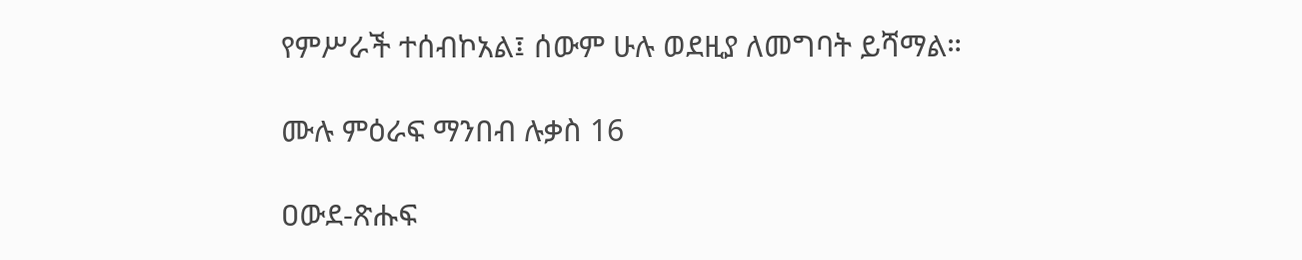የምሥራች ተሰብኮአል፤ ሰውም ሁሉ ወደዚያ ለመግባት ይሻማል።

ሙሉ ምዕራፍ ማንበብ ሉቃስ 16

ዐውደ-ጽሑፍ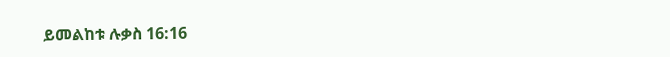ይመልከቱ ሉቃስ 16:16